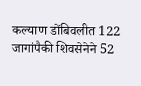कल्याण डोंबिवलीत 122 जागांपैकी शिवसेनेने 52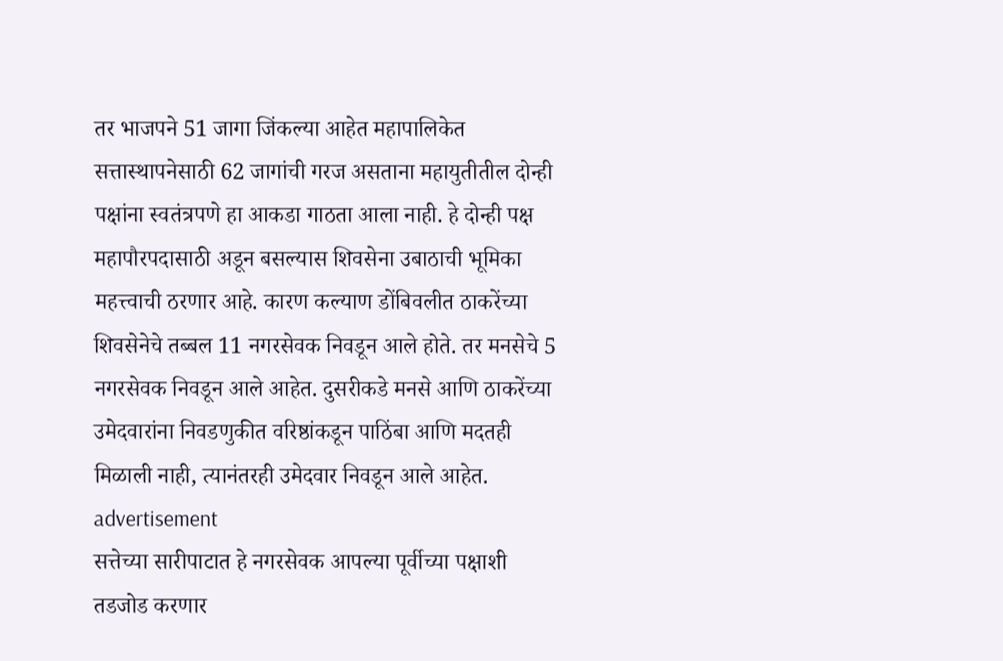तर भाजपने 51 जागा जिंकल्या आहेत महापालिकेत सत्तास्थापनेसाठी 62 जागांची गरज असताना महायुतीतील दोन्ही पक्षांना स्वतंत्रपणे हा आकडा गाठता आला नाही. हे दोन्ही पक्ष महापौरपदासाठी अडून बसल्यास शिवसेना उबाठाची भूमिका महत्त्वाची ठरणार आहे. कारण कल्याण डोंबिवलीत ठाकरेंच्या शिवसेनेचे तब्बल 11 नगरसेवक निवडून आले होते. तर मनसेचे 5 नगरसेवक निवडून आले आहेत. दुसरीकडे मनसे आणि ठाकरेंच्या उमेदवारांना निवडणुकीत वरिष्ठांकडून पाठिंबा आणि मदतही मिळाली नाही, त्यानंतरही उमेदवार निवडून आले आहेत.
advertisement
सत्तेच्या सारीपाटात हे नगरसेवक आपल्या पूर्वीच्या पक्षाशी तडजोड करणार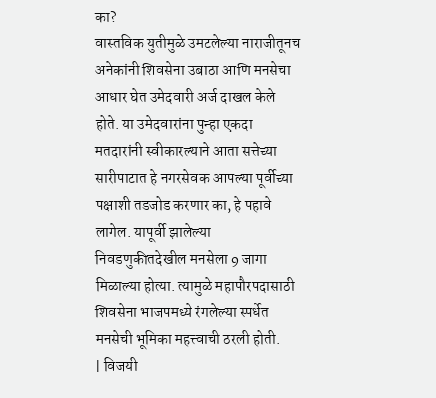का?
वास्तविक युतीमुळे उमटलेल्या नाराजीतूनच अनेकांनी शिवसेना उबाठा आणि मनसेचा आधार घेत उमेदवारी अर्ज दाखल केले होते. या उमेदवारांना पुन्हा एकदा मतदारांनी स्वीकारल्याने आता सत्तेच्या सारीपाटात हे नगरसेवक आपल्या पूर्वीच्या पक्षाशी तडजोड करणार का, हे पहावे लागेल. यापूर्वी झालेल्या निवडणुकीतदेखील मनसेला 9 जागा मिळाल्या होत्या. त्यामुळे महापौरपदासाठी शिवसेना भाजपमध्ये रंगलेल्या स्पर्धेत मनसेची भूमिका महत्त्वाची ठरली होती.
| विजयी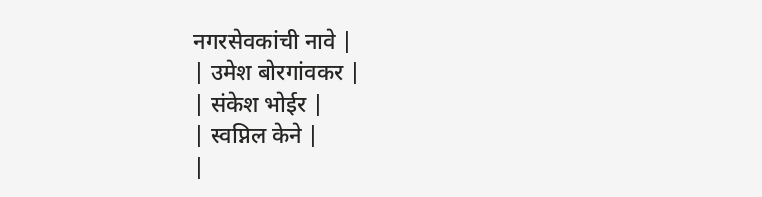नगरसेवकांची नावे |
| उमेश बोरगांवकर |
| संकेश भोईर |
| स्वप्निल केने |
|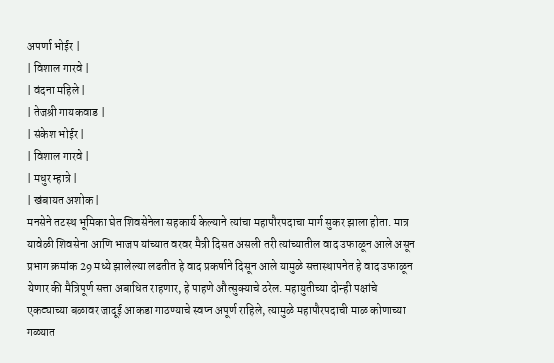अपर्णा भोईर |
| विशाल गारवे |
| वंदना महिले |
| तेजश्री गायकवाड |
| संकेश भोईर |
| विशाल गारवे |
| मधुर म्हात्रे |
| खंबायत अशोक |
मनसेने तटस्थ भूमिका घेत शिवसेनेला सहकार्य केल्याने त्यांचा महापौरपदाचा मार्ग सुकर झाला होता. मात्र यावेळी शिवसेना आणि भाजप यांच्यात वरवर मैत्री दिसत असली तरी त्यांच्यातील वाद उफाळून आले असून प्रभाग क्रमांक 29 मध्ये झालेल्या लढतीत हे वाद प्रकर्षाने दिसून आले यामुळे सत्तास्थापनेत हे वाद उफाळून येणार की मैत्रिपूर्ण सत्ता अबाधित राहणार, हे पाहणे औत्सुक्याचे ठरेल. महायुतीच्या दोन्ही पक्षांचे एकट्याच्या बळावर जादूई आकडा गाठण्याचे स्वप्न अपूर्ण राहिले, त्यामुळे महापौरपदाची माळ कोणाच्या गळ्यात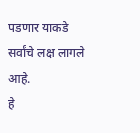पडणार याकडे सर्वांचे लक्ष लागले आहे.
हे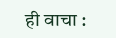ही वाचा :